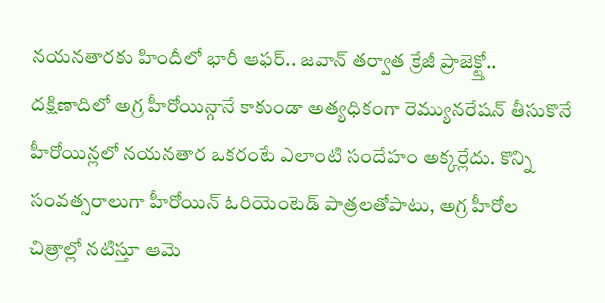నయనతారకు హిందీలో భారీ ఆఫర్.. జవాన్ తర్వాత క్రేజీ ప్రాజెక్ట్తో..
దక్షిణాదిలో అగ్ర హీరోయిన్గానే కాకుండా అత్యధికంగా రెమ్యునరేషన్ తీసుకొనే హీరోయిన్లలో నయనతార ఒకరంటే ఎలాంటి సందేహం అక్కర్లేదు. కొన్ని సంవత్సరాలుగా హీరోయిన్ ఓరియెంటెడ్ పాత్రలతోపాటు, అగ్ర హీరోల చిత్రాల్లో నటిస్తూ ఆమె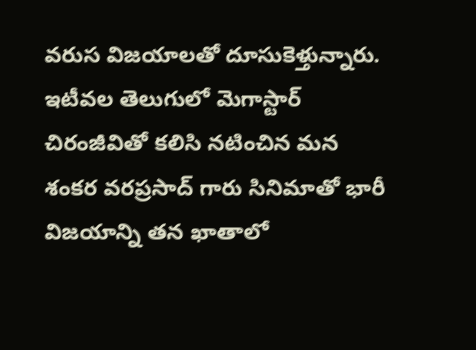వరుస విజయాలతో దూసుకెళ్తున్నారు. ఇటీవల తెలుగులో మెగాస్టార్ చిరంజీవితో కలిసి నటించిన మన శంకర వరప్రసాద్ గారు సినిమాతో భారీ విజయాన్ని తన ఖాతాలో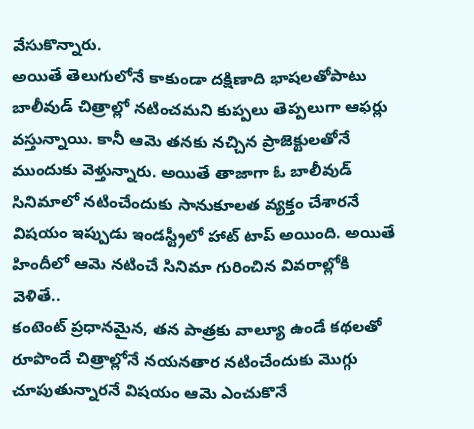వేసుకొన్నారు.
అయితే తెలుగులోనే కాకుండా దక్షిణాది భాషలతోపాటు బాలీవుడ్ చిత్రాల్లో నటించమని కుప్పలు తెప్పలుగా ఆఫర్లు వస్తున్నాయి. కానీ ఆమె తనకు నచ్చిన ప్రాజెక్టులతోనే ముందుకు వెళ్తున్నారు. అయితే తాజాగా ఓ బాలీవుడ్ సినిమాలో నటించేందుకు సానుకూలత వ్యక్తం చేశారనే విషయం ఇప్పుడు ఇండస్ట్రీలో హాట్ టాప్ అయింది. అయితే హిందీలో ఆమె నటించే సినిమా గురించిన వివరాల్లోకి వెళితే..
కంటెంట్ ప్రధానమైన, తన పాత్రకు వాల్యూ ఉండే కథలతో రూపొందే చిత్రాల్లోనే నయనతార నటించేందుకు మొగ్గు చూపుతున్నారనే విషయం ఆమె ఎంచుకొనే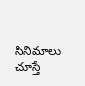సినిమాలు చూస్తే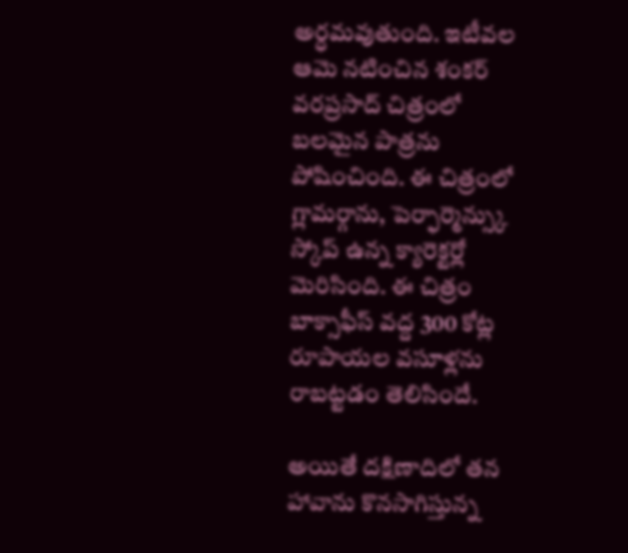అర్ధమవుతుంది. ఇటీవల ఆమె నటించిన శంకర్ వరప్రసాద్ చిత్రంలో బలమైన పాత్రను పోషించింది. ఈ చిత్రంలో గ్లామర్గాను, పెర్ఫార్మెన్స్కు స్కోప్ ఉన్న క్యారెక్టర్లో మెరిసింది. ఈ చిత్రం బాక్సాఫీస్ వద్ద 300 కోట్ల రూపాయల వసూళ్లను రాబట్టడం తెలిసిందే.

అయితే దక్షిణాదిలో తన హావాను కొనసాగిస్తున్న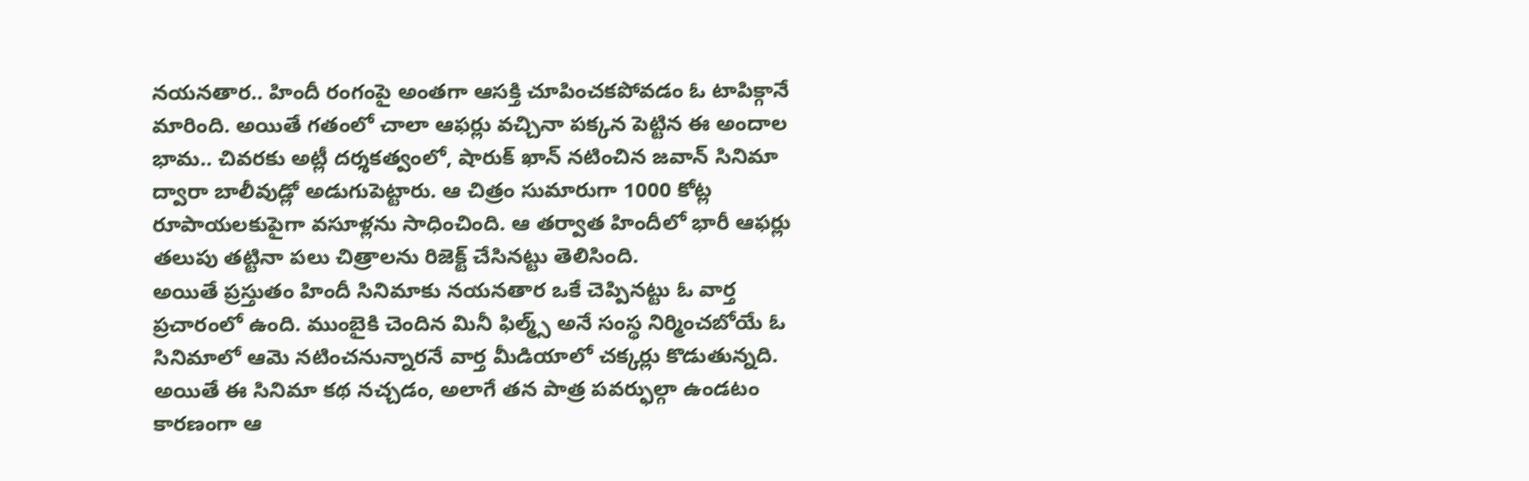నయనతార.. హిందీ రంగంపై అంతగా ఆసక్తి చూపించకపోవడం ఓ టాపిక్గానే మారింది. అయితే గతంలో చాలా ఆఫర్లు వచ్చినా పక్కన పెట్టిన ఈ అందాల భామ.. చివరకు అట్లీ దర్శకత్వంలో, షారుక్ ఖాన్ నటించిన జవాన్ సినిమా ద్వారా బాలీవుడ్లో అడుగుపెట్టారు. ఆ చిత్రం సుమారుగా 1000 కోట్ల రూపాయలకుపైగా వసూళ్లను సాధించింది. ఆ తర్వాత హిందీలో భారీ ఆఫర్లు తలుపు తట్టినా పలు చిత్రాలను రిజెక్ట్ చేసినట్టు తెలిసింది.
అయితే ప్రస్తుతం హిందీ సినిమాకు నయనతార ఒకే చెప్పినట్టు ఓ వార్త ప్రచారంలో ఉంది. ముంబైకి చెందిన మినీ ఫిల్మ్స్ అనే సంస్థ నిర్మించబోయే ఓ సినిమాలో ఆమె నటించనున్నారనే వార్త మీడియాలో చక్కర్లు కొడుతున్నది. అయితే ఈ సినిమా కథ నచ్చడం, అలాగే తన పాత్ర పవర్ఫుల్గా ఉండటం కారణంగా ఆ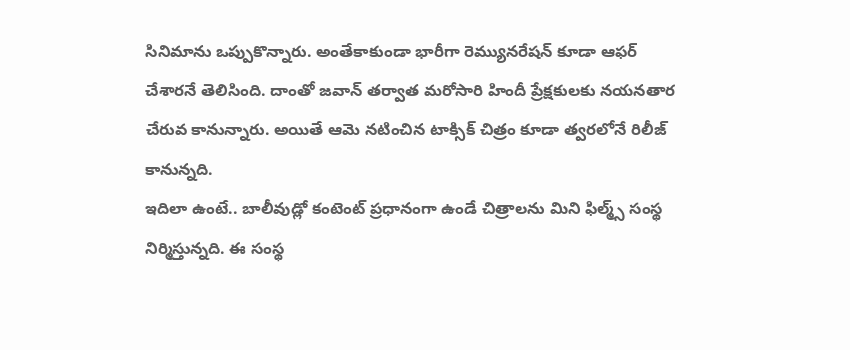సినిమాను ఒప్పుకొన్నారు. అంతేకాకుండా భారీగా రెమ్యునరేషన్ కూడా ఆఫర్ చేశారనే తెలిసింది. దాంతో జవాన్ తర్వాత మరోసారి హిందీ ప్రేక్షకులకు నయనతార చేరువ కానున్నారు. అయితే ఆమె నటించిన టాక్సిక్ చిత్రం కూడా త్వరలోనే రిలీజ్ కానున్నది.
ఇదిలా ఉంటే.. బాలీవుడ్లో కంటెంట్ ప్రధానంగా ఉండే చిత్రాలను మిని ఫిల్మ్స్ సంస్థ నిర్మిస్తున్నది. ఈ సంస్థ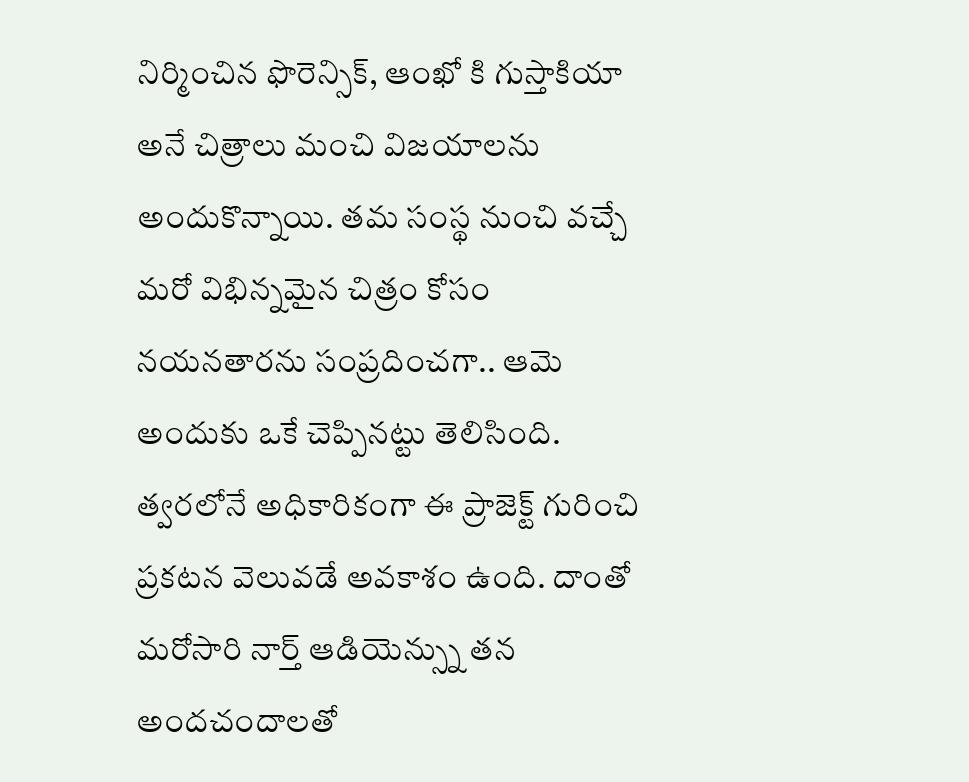నిర్మించిన ఫొరెన్సిక్, ఆంఖో కి గుస్తాకియా అనే చిత్రాలు మంచి విజయాలను అందుకొన్నాయి. తమ సంస్థ నుంచి వచ్చే మరో విభిన్నమైన చిత్రం కోసం నయనతారను సంప్రదించగా.. ఆమె అందుకు ఒకే చెప్పినట్టు తెలిసింది. త్వరలోనే అధికారికంగా ఈ ప్రాజెక్ట్ గురించి ప్రకటన వెలువడే అవకాశం ఉంది. దాంతో మరోసారి నార్త్ ఆడియెన్స్ను తన అందచందాలతో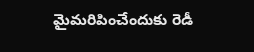మైమరిపించేందుకు రెడీ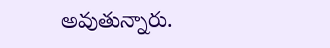అవుతున్నారు.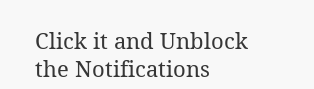Click it and Unblock the Notifications